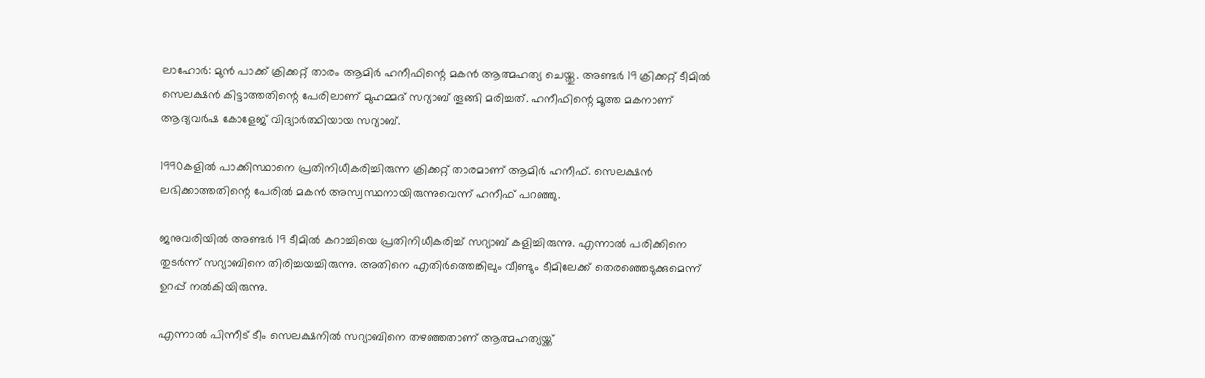ലാഹോര്‍: മുന്‍ പാക്ക് ക്രിക്കറ്റ് താരം ആമിര്‍ ഹനീഫിന്റെ മകന്‍ ആത്മഹത്യ ചെയ്തു. അണ്ടര്‍ 19 ക്രിക്കറ്റ് ടീമില്‍ സെലക്ഷന്‍ കിട്ടാത്തതിന്റെ പേരിലാണ് മുഹമ്മദ് സറ്യാബ് തൂങ്ങി മരിച്ചത്. ഹനീഫിന്റെ മൂത്ത മകനാണ് ആദ്യവര്‍ഷ കോളേജ് വിദ്യാര്‍ത്ഥിയായ സറ്യാബ്.

1990കളില്‍ പാക്കിസ്ഥാനെ പ്രതിനിധീകരിച്ചിരുന്ന ക്രിക്കറ്റ് താരമാണ് ആമിര്‍ ഹനീഫ്. സെലക്ഷന്‍ ലഭിക്കാത്തതിന്റെ പേരില്‍ മകന്‍ അസ്വസ്ഥനായിരുന്നുവെന്ന് ഹനീഫ് പറഞ്ഞു.

ജനുവരിയില്‍ അണ്ടര്‍ 19 ടീമില്‍ കറാച്ചിയെ പ്രതിനിധീകരിച്ച് സറ്യാബ് കളിച്ചിരുന്നു. എന്നാല്‍ പരിക്കിനെ തുടര്‍ന്ന് സറ്യാബിനെ തിരിച്ചയച്ചിരുന്നു. അതിനെ എതിര്‍ത്തെങ്കിലും വീണ്ടും ടീമിലേക്ക് തെരഞ്ഞെടുക്കുമെന്ന് ഉറപ്പ് നല്‍കിയിരുന്നു.

എന്നാല്‍ പിന്നീട് ടീം സെലക്ഷനില്‍ സറ്യാബിനെ തഴഞ്ഞതാണ് ആത്മഹത്യയ്ക്ക്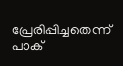പ്രേരിപ്പിച്ചതെന്ന് പാക്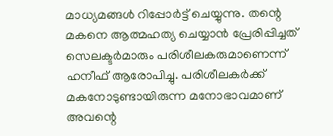മാധ്യമങ്ങള്‍ റിപ്പോര്‍ട്ട് ചെയ്യുന്നു. തന്റെ മകനെ ആത്മഹത്യ ചെയ്യാന്‍ പ്രേരിപ്പിച്ചത് സെലക്ടര്‍മാരും പരിശീലകരുമാണെന്ന് ഹനീഫ് ആരോപിച്ചു. പരിശീലകര്‍ക്ക് മകനോടുണ്ടായിരുന്ന മനോഭാവമാണ് അവന്റെ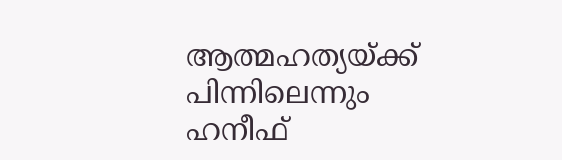ആത്മഹത്യയ്ക്ക് പിന്നിലെന്നും ഹനീഫ്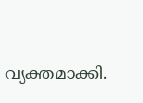വ്യക്തമാക്കി.